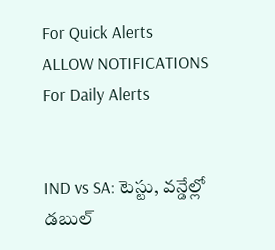For Quick Alerts
ALLOW NOTIFICATIONS
For Daily Alerts


IND vs SA: టెస్టు, వన్డేల్లో డబుల్‌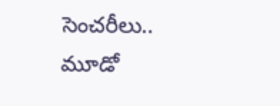సెంచరీలు.. మూడో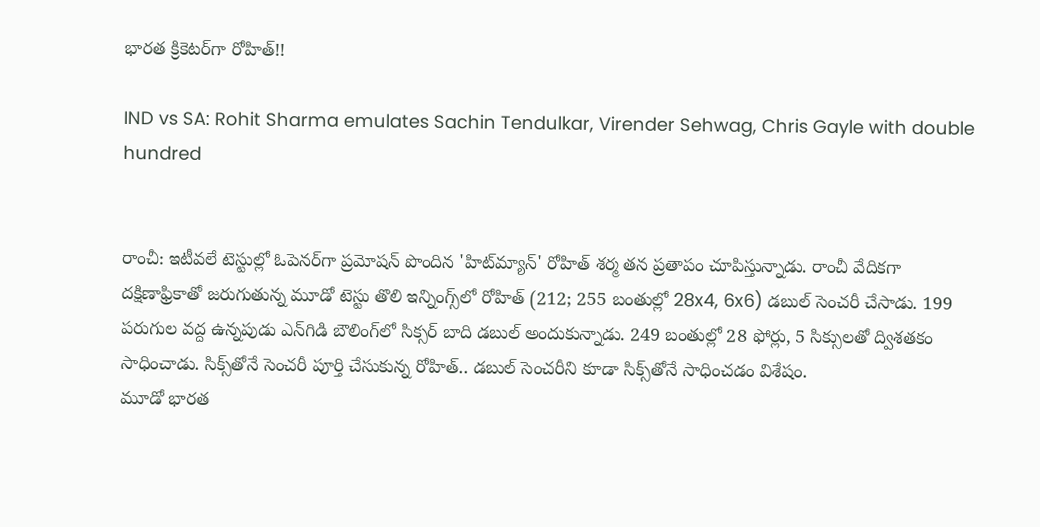భారత క్రికెటర్‌గా రోహిత్!!

IND vs SA: Rohit Sharma emulates Sachin Tendulkar, Virender Sehwag, Chris Gayle with double hundred


రాంచీ: ఇటీవలే టెస్టుల్లో ఓపెన‌ర్‌గా ప్ర‌మోష‌న్ పొందిన 'హిట్‌మ్యాన్‌' రోహిత్ శ‌ర్మ త‌న ప్రతాపం చూపిస్తున్నాడు. రాంచీ వేదికగా దక్షిణాఫ్రికాతో జరుగుతున్న మూడో టెస్టు తొలి ఇన్నింగ్స్‌లో రోహిత్‌ (212; 255 బంతుల్లో 28x4, 6x6) డబుల్‌ సెంచరీ చేసాడు. 199 పరుగుల వద్ద ఉన్నపుడు ఎన్‌గిడి బౌలింగ్‌లో సిక్సర్ బాది డబుల్ అందుకున్నాడు. 249 బంతుల్లో 28 ఫోర్లు, 5 సిక్సులతో ద్విశతకం సాధించాడు. సిక్స్‌తోనే సెంచరీ పూర్తి చేసుకున్న రోహిత్‌.. డబుల్‌ సెంచరీని కూడా సిక్స్‌తోనే సాధించడం విశేషం.
మూడో భారత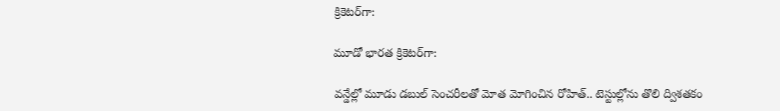క్రికెటర్‌గా:

మూడో భారత క్రికెటర్‌గా:

వ‌న్డేల్లో మూడు డ‌బుల్ సెంచ‌రీల‌తో మోత మోగించిన రోహిత్.. టెస్టుల్లోను తొలి ద్విశ‌త‌కం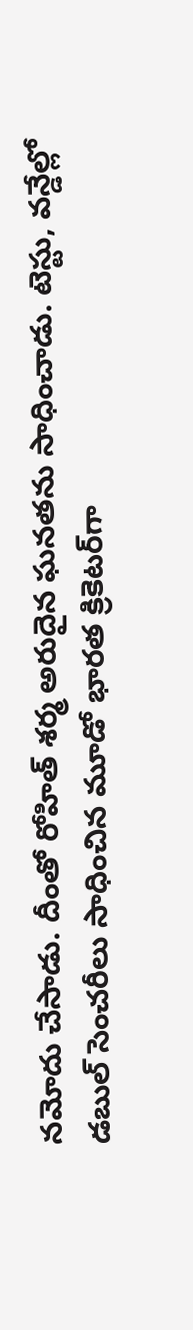న‌మోదు చేసాడు. దీంతో రోహిత్‌ శర్మ అరుదైన ఘనతను సాధించాడు. టెస్టు, వన్డేల్లో డబుల్‌ సెంచరీలు సాధించిన మూడో భారత క్రికెటర్‌గా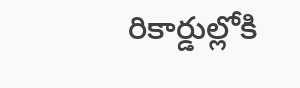రికార్డుల్లోకి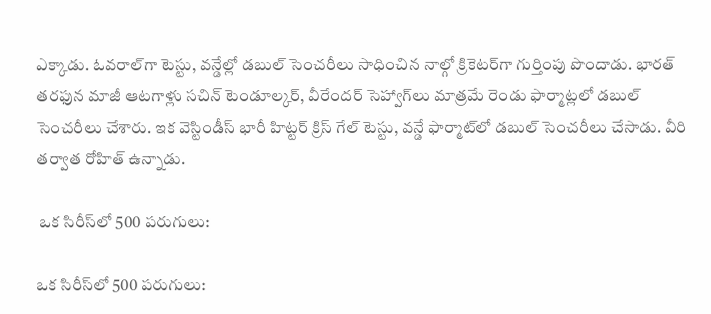ఎక్కాడు. ఓవరాల్‌గా టెస్టు, వన్డేల్లో డబుల్‌ సెంచరీలు సాధించిన నాల్గో క్రికెటర్‌గా గుర్తింపు పొందాడు. భారత్‌ తరఫున మాజీ ఆటగాళ్లు సచిన్‌ టెండూల్కర్, వీరేందర్ సెహ్వాగ్‌లు మాత్రమే రెండు ఫార్మాట్లలో డబుల్‌ సెంచరీలు చేశారు. ఇక వెస్టిండీస్‌ భారీ హిట్టర్‌ క్రిస్‌ గేల్‌ టెస్టు, వన్డే ఫార్మాట్‌లో డబుల్ సెంచరీలు చేసాడు. వీరి తర్వాత రోహిత్ ఉన్నాడు.

 ఒక సిరీస్‌లో 500 పరుగులు:

ఒక సిరీస్‌లో 500 పరుగులు: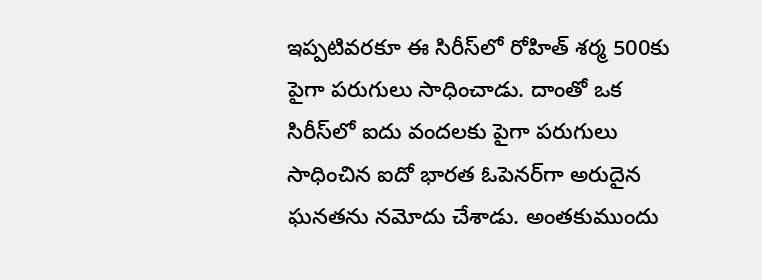ఇప్పటివరకూ ఈ సిరీస్‌లో రోహిత్‌ శర్మ 500కు పైగా పరుగులు సాధించాడు. దాంతో ఒక సిరీస్‌లో ఐదు వందలకు పైగా పరుగులు సాధించిన ఐదో భారత ఓపెనర్‌గా అరుదైన ఘనతను నమోదు చేశాడు. అంతకుముందు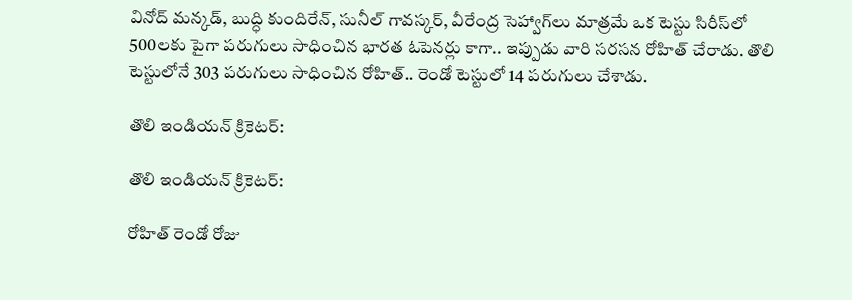వినోద్‌ మన్కడ్‌, బుద్ధి కుందిరేన్‌, సునీల్‌ గావస్కర్‌, వీరేంద్ర సెహ్వాగ్‌లు మాత్రమే ఒక టెస్టు సిరీస్‌లో 500లకు పైగా పరుగులు సాధించిన భారత ఓపెనర్లు కాగా.. ఇప్పుడు వారి సరసన రోహిత్‌ చేరాడు. తొలి టెస్టులోనే 303 పరుగులు సాధించిన రోహిత్‌.. రెండో టెస్టులో 14 పరుగులు చేశాడు.

తొలి ఇండియన్‌ క్రికెటర్‌:

తొలి ఇండియన్‌ క్రికెటర్‌:

రోహిత్ రెండో రోజు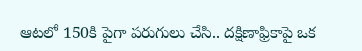ఆటలో 150కి పైగా పరుగులు చేసి.. దక్షిణాఫ్రికాపై ఒక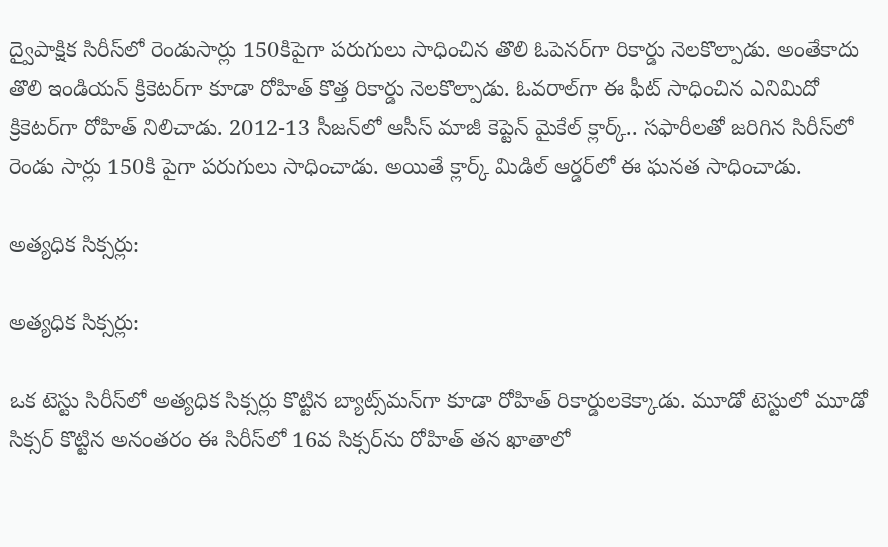ద్వైపాక్షిక సిరీస్‌లో రెండుసార్లు 150కిపైగా పరుగులు సాధించిన తొలి ఓపెనర్‌గా రికార్డు నెలకొల్పాడు. అంతేకాదు తొలి ఇండియన్‌ క్రికెటర్‌గా కూడా రోహిత్‌ కొత్త రికార్డు నెలకొల్పాడు. ఓవరాల్‌గా ఈ ఫీట్‌ సాధించిన ఎనిమిదో క్రికెటర్‌గా రోహిత్ నిలిచాడు. 2012-13 సీజన్‌లో ఆసీస్ మాజీ కెప్టెన్ మైకేల్‌ క్లార్క్‌.. సఫారీలతో జరిగిన సిరీస్‌లో రెండు సార్లు 150కి పైగా పరుగులు సాధించాడు. అయితే క్లార్క్‌ మిడిల్‌ ఆర్డర్‌లో ఈ ఘనత సాధించాడు.

అత్యధిక సిక్సర్లు:

అత్యధిక సిక్సర్లు:

ఒక టెస్టు సిరీస్‌లో అత్యధిక సిక్సర్లు కొట్టిన బ్యాట్స్‌మన్‌గా కూడా రోహిత్‌ రికార్డులకెక్కాడు. మూడో టెస్టులో మూడో సిక్సర్‌ కొట్టిన అనంతరం ఈ సిరీస్‌లో 16వ సిక్సర్‌ను రోహిత్‌ తన ఖాతాలో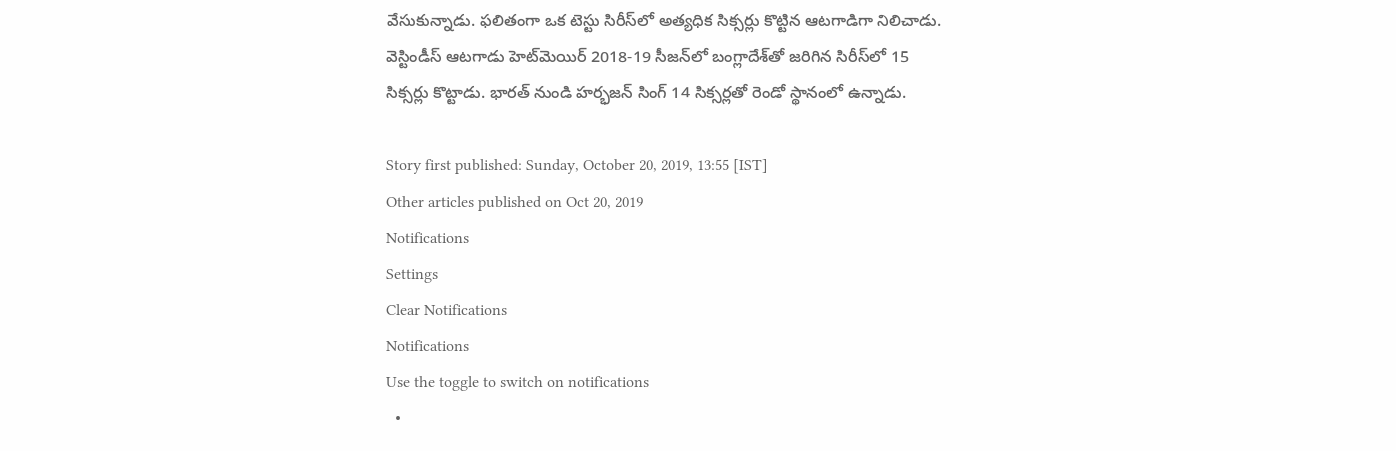వేసుకున్నాడు. ఫలితంగా ఒక టెస్టు సిరీస్‌లో అత్యధిక సిక్సర్లు కొట్టిన ఆటగాడిగా నిలిచాడు. వెస్టిండీస్‌ ఆటగాడు హెట్‌మెయిర్‌ 2018-19 సీజన్‌లో బంగ్లాదేశ్‌తో జరిగిన సిరీస్‌లో 15 సిక్సర్లు కొట్టాడు. భారత్ నుండి హర్భజన్‌ సింగ్‌ 14 సిక్సర్లతో రెండో స్థానంలో ఉన్నాడు.

Story first published: Sunday, October 20, 2019, 13:55 [IST]
Other articles published on Oct 20, 2019
Notifications
Settings
Clear Notifications
Notifications
Use the toggle to switch on notifications
  •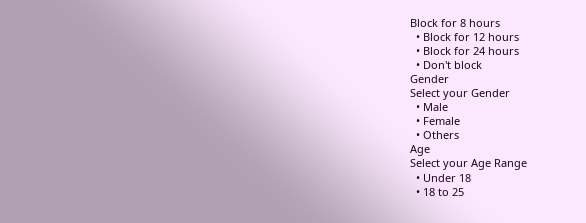Block for 8 hours
  • Block for 12 hours
  • Block for 24 hours
  • Don't block
Gender
Select your Gender
  • Male
  • Female
  • Others
Age
Select your Age Range
  • Under 18
  • 18 to 25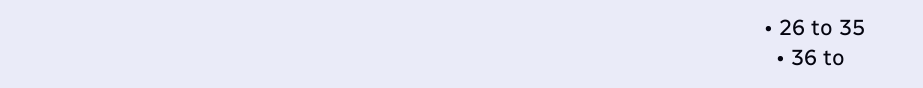• 26 to 35
  • 36 to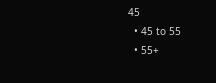45
  • 45 to 55
  • 55+